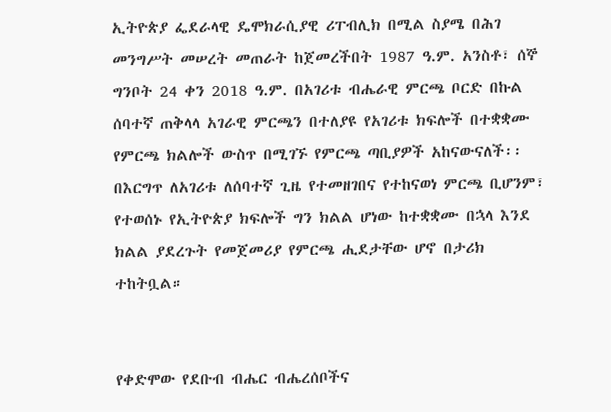ኢትዮጵያ ፌደራላዊ ዴሞክራሲያዊ ሪፐብሊክ በሚል ስያሜ በሕገ መንግሥት መሠረት መጠራት ከጀመረችበት 1987 ዓ.ም. አንስቶ፣ ሰኞ ግንቦት 24 ቀን 2018 ዓ.ም. በአገሪቱ ብሔራዊ ምርጫ ቦርድ በኩል ሰባተኛ ጠቅላላ አገራዊ ምርጫን በተለያዩ የአገሪቱ ክፍሎች በተቋቋሙ የምርጫ ክልሎች ውስጥ በሚገኙ የምርጫ ጣቢያዎች አከናውናለች፡፡
በእርግጥ ለአገሪቱ ለሰባተኛ ጊዜ የተመዘገበና የተከናወነ ምርጫ ቢሆንም፣ የተወሰኑ የኢትዮጵያ ክፍሎች ግን ክልል ሆነው ከተቋቋሙ በኋላ እንደ ክልል ያደረጉት የመጀመሪያ የምርጫ ሒደታቸው ሆኖ በታሪክ ተከትቧል።


የቀድሞው የደቡብ ብሔር ብሔረሰቦችና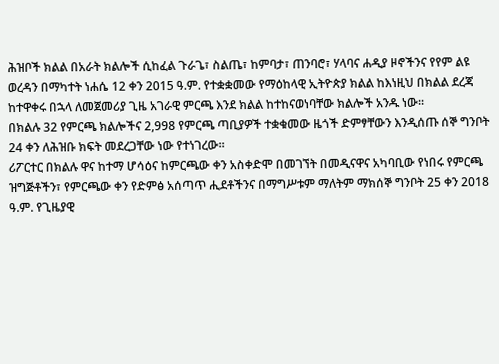ሕዝቦች ክልል በአራት ክልሎች ሲከፈል ጉራጌ፣ ስልጤ፣ ከምባታ፣ ጠንባሮ፣ ሃላባና ሐዲያ ዞኖችንና የየም ልዩ ወረዳን በማካተት ነሐሴ 12 ቀን 2015 ዓ.ም. የተቋቋመው የማዕከላዊ ኢትዮጵያ ክልል ከእነዚህ በክልል ደረጃ ከተዋቀሩ በኋላ ለመጀመሪያ ጊዜ አገራዊ ምርጫ እንደ ክልል ከተከናወነባቸው ክልሎች አንዱ ነው።
በክልሉ 32 የምርጫ ክልሎችና 2,998 የምርጫ ጣቢያዎች ተቋቁመው ዜጎች ድምፃቸውን እንዲሰጡ ሰኞ ግንቦት 24 ቀን ለሕዝቡ ክፍት መደረጋቸው ነው የተነገረው።
ሪፖርተር በክልሉ ዋና ከተማ ሆሳዕና ከምርጫው ቀን አስቀድሞ በመገኘት በመዲናዋና አካባቢው የነበሩ የምርጫ ዝግጅቶችን፣ የምርጫው ቀን የድምፅ አሰጣጥ ሒደቶችንና በማግሥቱም ማለትም ማክሰኞ ግንቦት 25 ቀን 2018 ዓ.ም. የጊዜያዊ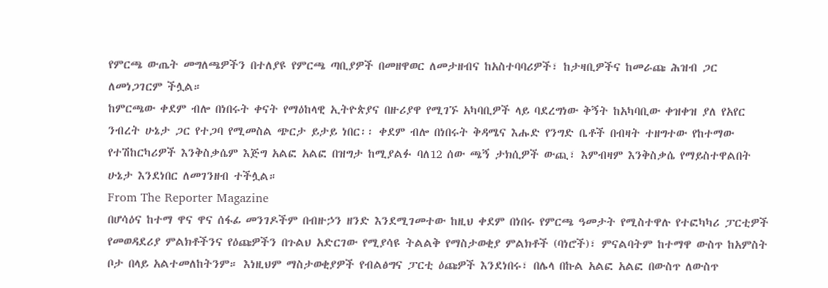የምርጫ ውጤት መግለጫዎችን በተለያዩ የምርጫ ጣቢያዎች በመዘዋወር ለመታዘብና ከአስተባባሪዎች፣ ከታዛቢዎችና ከመራጩ ሕዝብ ጋር ለመነጋገርም ችሏል።
ከምርጫው ቀደም ብሎ በነበሩት ቀናት የማዕከላዊ ኢትዮጵያና በዙሪያዋ የሚገኙ አካባቢዎች ላይ ባደረግነው ቅኝት ከአካባቢው ቀዝቀዝ ያለ የአየር ንብረት ሁኔታ ጋር የተጋባ የሚመስል ጭርታ ይታይ ነበር፡፡ ቀደም ብሎ በነበሩት ቅዳሜና እሑድ የንግድ ቤቶች በብዛት ተዘግተው የከተማው የተሽከርካሪዎች እንቅስቃሴም እጅግ አልፎ አልፎ በዝግታ ከሚያልፉ ባለ12 ሰው ጫኝ ታክሲዎች ውጪ፣ እምብዛም እንቅስቃሴ የማይስተዋልበት ሁኔታ እንደነበር ለመገንዘብ ተችሏል።
From The Reporter Magazine
በሆሳዕና ከተማ ዋና ዋና ሰፋፊ መንገዶችም በብዙኃን ዘንድ እንደሚገመተው ከዚህ ቀደም በነበሩ የምርጫ ዓመታት የሚስተዋሉ የተፎካካሪ ፓርቲዎች የመወዳደሪያ ምልክቶችንና የዕጩዎችን በጉልህ አድርገው የሚያሳዩ ትልልቅ የማስታወቂያ ምልክቶች (ባነሮች)፣ ምናልባትም ከተማዋ ውስጥ ከአምስት ቦታ በላይ አልተመለከትንም። እነዚህም ማስታወቂያዎች የብልፅግና ፓርቲ ዕጩዎች እንደነበሩ፣ በሌላ በኩል አልፎ አልፎ በውስጥ ለውስጥ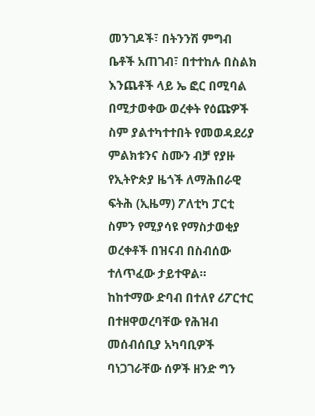መንገዶች፣ በትንንሽ ምግብ ቤቶች አጠገብ፣ በተተከሉ በስልክ እንጨቶች ላይ ኤ ፎር በሚባል በሚታወቀው ወረቀት የዕጩዎች ስም ያልተካተተበት የመወዳደሪያ ምልክቱንና ስሙን ብቻ የያዙ የኢትዮጵያ ዜጎች ለማሕበራዊ ፍትሕ (ኢዜማ) ፖለቲካ ፓርቲ ስምን የሚያሳዩ የማስታወቂያ ወረቀቶች በዝናብ በስብሰው ተለጥፈው ታይተዋል።
ከከተማው ድባብ በተለየ ሪፖርተር በተዘዋወረባቸው የሕዝብ መሰብሰቢያ አካባቢዎች ባነጋገራቸው ሰዎች ዘንድ ግን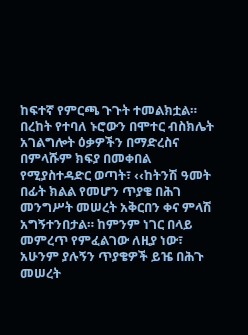ከፍተኛ የምርጫ ጉጉት ተመልክቷል።
በረከት የተባለ ኑሮውን በሞተር ብስክሌት አገልግሎት ዕቃዎችን በማድረስና በምላሹም ክፍያ በመቀበል የሚያስተዳድር ወጣት፣ ‹‹ከትንሽ ዓመት በፊት ክልል የመሆን ጥያቄ በሕገ መንግሥት መሠረት አቅርበን ቀና ምላሽ አግኝተንበታል። ከምንም ነገር በላይ መምረጥ የምፈልገው ለዚያ ነው፣ አሁንም ያሉኝን ጥያቄዎች ይዤ በሕጉ መሠረት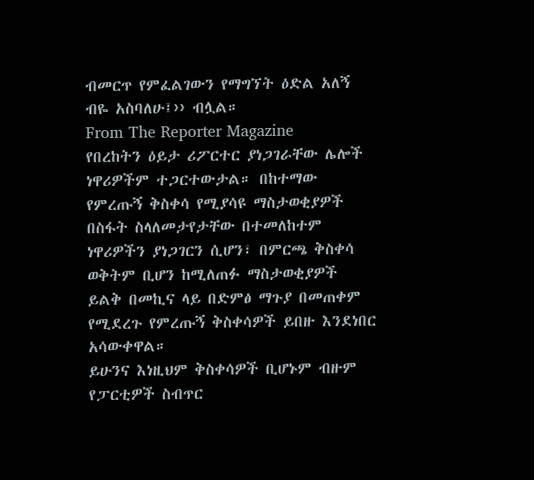ብመርጥ የምፈልገውን የማግኘት ዕድል አለኝ ብዬ አስባለሁ፤›› ብሏል።
From The Reporter Magazine
የበረከትን ዕይታ ሪፖርተር ያነጋገራቸው ሌሎች ነዋሪዎችም ተጋርተውታል። በከተማው የምረጡኝ ቅስቀሳ የሚያሳዩ ማስታወቂያዎች በስፋት ስላለመታየታቸው በተመለከተም ነዋሪዎችን ያነጋገርን ሲሆን፣ በምርጫ ቅስቀሳ ወቅትም ቢሆን ከሚለጠፉ ማስታወቂያዎች ይልቅ በመኪና ላይ በድምፅ ማጉያ በመጠቀም የሚደረጉ የምረጡኝ ቅስቀሳዎች ይበዙ እንደነበር አሳውቀዋል።
ይሁንና እነዚህም ቅስቀሳዎች ቢሆኑም ብዙም የፓርቲዎች ስብጥር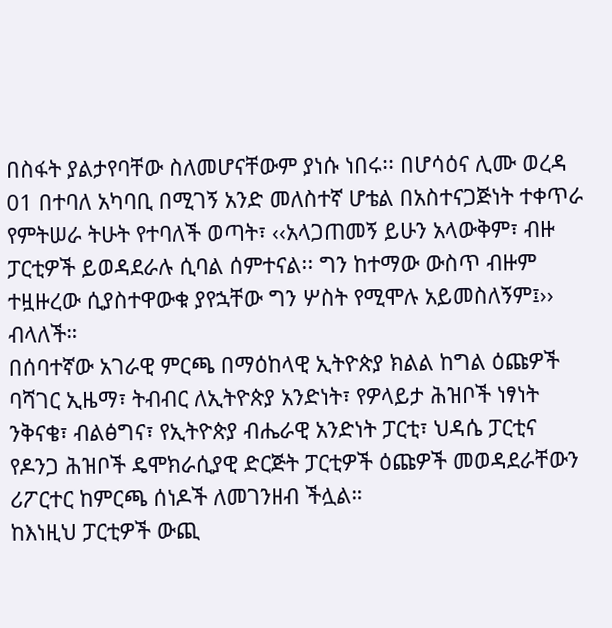በስፋት ያልታየባቸው ስለመሆናቸውም ያነሱ ነበሩ፡፡ በሆሳዕና ሊሙ ወረዳ 01 በተባለ አካባቢ በሚገኝ አንድ መለስተኛ ሆቴል በአስተናጋጅነት ተቀጥራ የምትሠራ ትሁት የተባለች ወጣት፣ ‹‹አላጋጠመኝ ይሁን አላውቅም፣ ብዙ ፓርቲዎች ይወዳደራሉ ሲባል ሰምተናል፡፡ ግን ከተማው ውስጥ ብዙም ተዟዙረው ሲያስተዋውቁ ያየኋቸው ግን ሦስት የሚሞሉ አይመስለኝም፤›› ብላለች።
በሰባተኛው አገራዊ ምርጫ በማዕከላዊ ኢትዮጵያ ክልል ከግል ዕጩዎች ባሻገር ኢዜማ፣ ትብብር ለኢትዮጵያ አንድነት፣ የዎላይታ ሕዝቦች ነፃነት ንቅናቄ፣ ብልፅግና፣ የኢትዮጵያ ብሔራዊ አንድነት ፓርቲ፣ ህዳሴ ፓርቲና የዶንጋ ሕዝቦች ዴሞክራሲያዊ ድርጅት ፓርቲዎች ዕጩዎች መወዳደራቸውን ሪፖርተር ከምርጫ ሰነዶች ለመገንዘብ ችሏል።
ከእነዚህ ፓርቲዎች ውጪ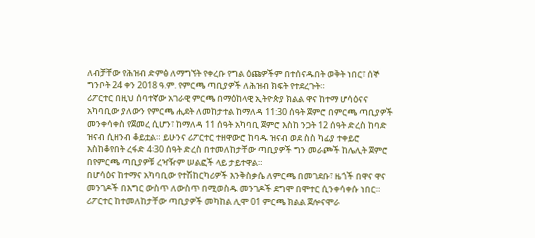ለብቻቸው የሕዝብ ድምፅ ለማግኘት የቀረቡ የግል ዕጩዎችም በተሰናዱበት ወቅት ነበር፣ ሰኞ ግንቦት 24 ቀን 2018 ዓ.ም. የምርጫ ጣቢያዎች ለሕዝብ ክፍት የተደረጉት።
ሪፖርተር በዚህ ሰባተኛው አገራዊ ምርጫ በማዕከላዊ ኢትዮጵያ ክልል ዋና ከተማ ሆሳዕናና አካባቢው ያለውን የምርጫ ሒደት ለመከታተል ከማለዳ 11:30 ሰዓት ጀምሮ በምርጫ ጣቢያዎች መንቀሳቀስ የጀመረ ሲሆን፣ ከማለዳ 11 ሰዓት አካባቢ ጀምሮ እስከ ንጋት 12 ሰዓት ድረስ ከባድ ዝናብ ሲዘንብ ቆይቷል። ይሁንና ሪፖርተር ተዘዋውሮ ከባዱ ዝናብ ወደ ስስ ካፊያ ተቀይሮ እስከቆየበት ረፋድ 4፡30 ሰዓት ድረስ በተመለከታቸው ጣቢያዎች ግን መራጮች ከሌሊት ጀምሮ በየምርጫ ጣቢያዎቹ ረዣዥም ሠልፎች ላይ ታይተዋል።
በሆሳዕና ከተማና አካባቢው የተሽከርካሪዎች እንቅስቃሴ ለምርጫ በመገደቡ፣ ዜጎች በዋና ዋና መንገዶች በእግር ውስጥ ለውስጥ በሚወስዱ መንገዶች ደግሞ በሞተር ሲንቀሳቀሱ ነበር።
ሪፖርተር ከተመለከታቸው ጣቢያዎች መካከል ሊሞ 01 ምርጫ ክልል ጀሎናሞራ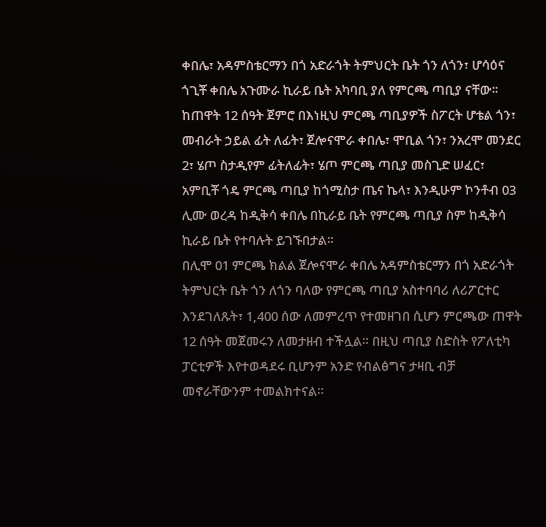ቀበሌ፣ አዳምስቴርማን በጎ አድራጎት ትምህርት ቤት ጎን ለጎን፣ ሆሳዕና ጎጊቾ ቀበሌ አጉሙራ ኪራይ ቤት አካባቢ ያለ የምርጫ ጣቢያ ናቸው፡፡ ከጠዋት 12 ሰዓት ጀምሮ በእነዚህ ምርጫ ጣቢያዎች ስፖርት ሆቴል ጎን፣ መብራት ኃይል ፊት ለፊት፣ ጀሎናሞራ ቀበሌ፣ ሞቢል ጎን፣ ንአረሞ መንደር 2፣ ሄጦ ስታዲየም ፊትለፊት፣ ሄጦ ምርጫ ጣቢያ መስጊድ ሠፈር፣ አምቢቾ ጎዴ ምርጫ ጣቢያ ከጎሚስታ ጤና ኬላ፣ እንዲሁም ኮንቶብ 03 ሊሙ ወረዳ ከዲቅሳ ቀበሌ በኪራይ ቤት የምርጫ ጣቢያ ስም ከዲቅሳ ኪራይ ቤት የተባሉት ይገኙበታል።
በሊሞ 01 ምርጫ ክልል ጀሎናሞራ ቀበሌ አዳምስቴርማን በጎ አድራጎት ትምህርት ቤት ጎን ለጎን ባለው የምርጫ ጣቢያ አስተባባሪ ለሪፖርተር እንደገለጹት፣ 1,400 ሰው ለመምረጥ የተመዘገበ ሲሆን ምርጫው ጠዋት 12 ሰዓት መጀመሩን ለመታዘብ ተችሏል። በዚህ ጣቢያ ስድስት የፖለቲካ ፓርቲዎች እየተወዳደሩ ቢሆንም አንድ የብልፅግና ታዛቢ ብቻ መኖራቸውንም ተመልክተናል።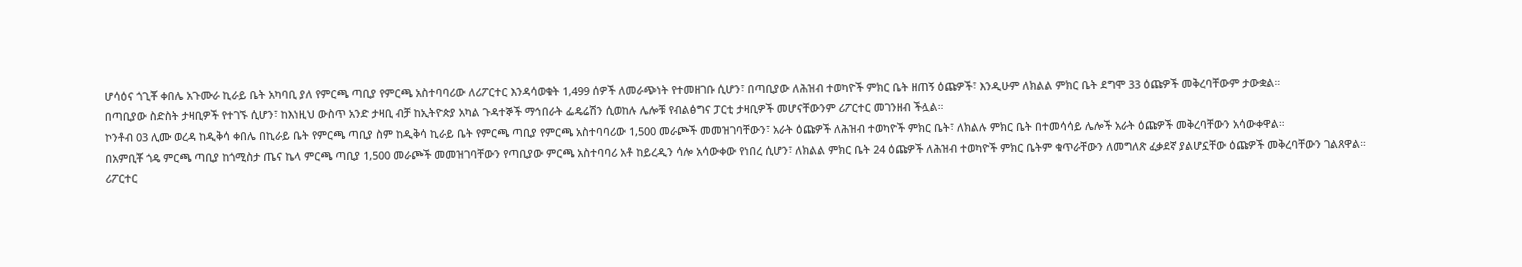ሆሳዕና ጎጊቾ ቀበሌ አጉሙራ ኪራይ ቤት አካባቢ ያለ የምርጫ ጣቢያ የምርጫ አስተባባሪው ለሪፖርተር እንዳሳወቁት 1,499 ሰዎች ለመራጭነት የተመዘገቡ ሲሆን፣ በጣቢያው ለሕዝብ ተወካዮች ምክር ቤት ዘጠኝ ዕጩዎች፣ እንዲሁም ለክልል ምክር ቤት ደግሞ 33 ዕጩዎች መቅረባቸውም ታውቋል።
በጣቢያው ስድስት ታዛቢዎች የተገኙ ሲሆን፣ ከእነዚህ ውስጥ አንድ ታዛቢ ብቻ ከኢትዮጵያ አካል ጉዳተኞች ማኅበራት ፌዴሬሽን ሲወከሉ ሌሎቹ የብልፅግና ፓርቲ ታዛቢዎች መሆናቸውንም ሪፖርተር መገንዘብ ችሏል።
ኮንቶብ 03 ሊሙ ወረዳ ከዲቅሳ ቀበሌ በኪራይ ቤት የምርጫ ጣቢያ ስም ከዲቅሳ ኪራይ ቤት የምርጫ ጣቢያ የምርጫ አስተባባሪው 1,500 መራጮች መመዝገባቸውን፣ አራት ዕጩዎች ለሕዝብ ተወካዮች ምክር ቤት፣ ለክልሉ ምክር ቤት በተመሳሳይ ሌሎች አራት ዕጩዎች መቅረባቸውን አሳውቀዋል።
በአምቢቾ ጎዴ ምርጫ ጣቢያ ከጎሚስታ ጤና ኬላ ምርጫ ጣቢያ 1,500 መራጮች መመዝገባቸውን የጣቢያው ምርጫ አስተባባሪ አቶ ከይረዲን ሳሎ አሳውቀው የነበረ ሲሆን፣ ለክልል ምክር ቤት 24 ዕጩዎች ለሕዝብ ተወካዮች ምክር ቤትም ቁጥራቸውን ለመግለጽ ፈቃደኛ ያልሆኗቸው ዕጩዎች መቅረባቸውን ገልጸዋል።
ሪፖርተር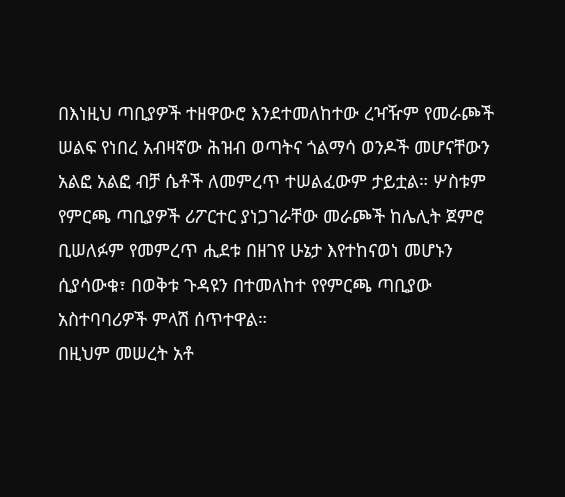በእነዚህ ጣቢያዎች ተዘዋውሮ እንደተመለከተው ረዣዥም የመራጮች ሠልፍ የነበረ አብዛኛው ሕዝብ ወጣትና ጎልማሳ ወንዶች መሆናቸውን አልፎ አልፎ ብቻ ሴቶች ለመምረጥ ተሠልፈውም ታይቷል። ሦስቱም የምርጫ ጣቢያዎች ሪፖርተር ያነጋገራቸው መራጮች ከሌሊት ጀምሮ ቢሠለፉም የመምረጥ ሒደቱ በዘገየ ሁኔታ እየተከናወነ መሆኑን ሲያሳውቁ፣ በወቅቱ ጉዳዩን በተመለከተ የየምርጫ ጣቢያው አስተባባሪዎች ምላሽ ሰጥተዋል።
በዚህም መሠረት አቶ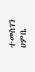ተመስገን ሀምቤ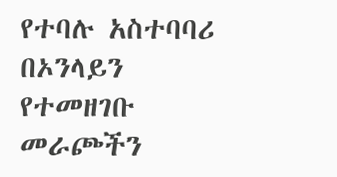የተባሉ አስተባባሪ በኦንላይን የተመዘገቡ መራጮችን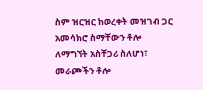ስም ዝርዝር ከወረቀት መዝገብ ጋር አመሳክሮ ስማቸውን ቶሎ ለማግኘት አስቸጋሪ ስለሆነ፣ መራጮችን ቶሎ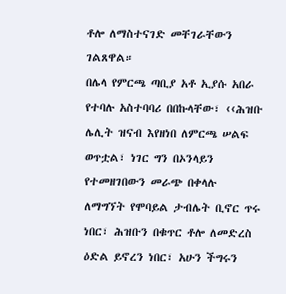ቶሎ ለማስተናገድ መቸገራቸውን ገልጸዋል።
በሌላ የምርጫ ጣቢያ አቶ ኢያሱ አበራ የተባሉ አስተባባሪ በበኩላቸው፣ ‹‹ሕዝቡ ሌሊት ዝናብ እየዘነበ ለምርጫ ሠልፍ ወጥቷል፣ ነገር ግን በኦንላይን የተመዘገበውን መራጭ በቀላሉ ለማግኘት የሞባይል ታብሌት ቢኖር ጥሩ ነበር፣ ሕዝቡን በቁጥር ቶሎ ለመድረስ ዕድል ይኖረን ነበር፣ አሁን ችግሩን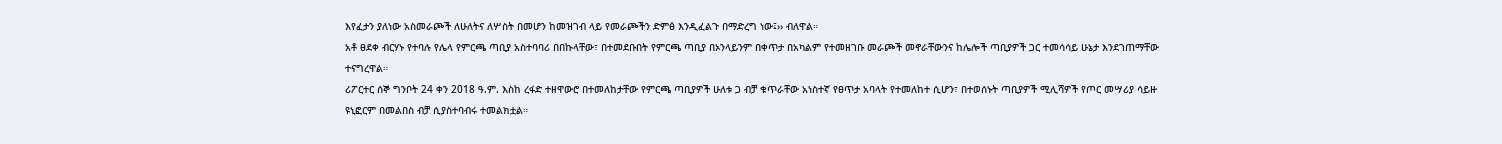እየፈታን ያለነው አስመራጮች ለሁለትና ለሦስት በመሆን ከመዝገብ ላይ የመራጮችን ድምፅ እንዲፈልጉ በማድረግ ነው፤›› ብለዋል።
አቶ ፀደቀ ብርሃኑ የተባሉ የሌላ የምርጫ ጣቢያ አስተባባሪ በበኩላቸው፣ በተመደቡበት የምርጫ ጣቢያ በኦንላይንም በቀጥታ በአካልም የተመዘገቡ መራጮች መኖራቸውንና ከሌሎች ጣቢያዎች ጋር ተመሳሳይ ሁኔታ እንደገጠማቸው ተናግረዋል።
ሪፖርተር ሰኞ ግንቦት 24 ቀን 2018 ዓ.ም. እስከ ረፋድ ተዘዋውሮ በተመለከታቸው የምርጫ ጣቢያዎች ሁለቱ ጋ ብቻ ቁጥራቸው አነስተኛ የፀጥታ አባላት የተመለከተ ሲሆን፣ በተወሰኑት ጣቢያዎች ሚሊሻዎች የጦር መሣሪያ ሳይዙ ዩኒፎርም በመልበስ ብቻ ሲያስተባብሩ ተመልክቷል።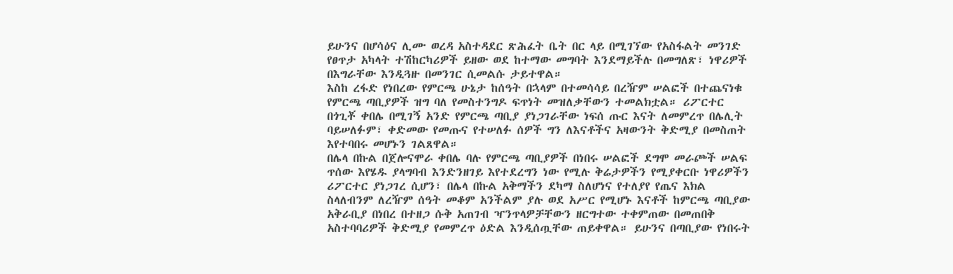ይሁንና በሆሳዕና ሊሙ ወረዳ አስተዳደር ጽሕፈት ቤት በር ላይ በሚገኘው የአስፋልት መንገድ የፀጥታ አካላት ተሽከርካሪዎች ይዘው ወደ ከተማው መግባት እንደማይችሉ በመግለጽ፣ ነዋሪዎች በእግራቸው እንዲጓዙ በመንገር ሲመልሱ ታይተዋል።
እስከ ረፋድ የነበረው የምርጫ ሁኔታ ከሰዓት በኋላም በተመሳሳይ በረዥም ሠልፎች በተጨናነቁ የምርጫ ጣቢያዎች ዝግ ባለ የመስተንግዶ ፍጥነት መዝለቃቸውን ተመልክቷል። ሪፖርተር በጎጊቾ ቀበሌ በሚገኝ አንድ የምርጫ ጣቢያ ያነጋገራቸው ነፍሰ ጡር እናት ለመምረጥ በሌሊት ባይሠለፉም፣ ቀድመው የመጡና የተሠለፉ ሰዎች ግን ለእናቶችና አዛውንት ቅድሚያ በመስጠት እየተባበሩ መሆኑን ገልጸዋል።
በሌላ በኩል በጀሎናሞራ ቀበሌ ባሉ የምርጫ ጣቢያዎች በነበሩ ሠልፎች ደግሞ መራጮች ሠልፍ ጥሰው እየሄዱ ያላግባብ እንድንዘገይ እየተደረግን ነው የሚሉ ቅሬታዎችን የሚያቀርቡ ነዋሪዎችን ሪፖርተር ያነጋገረ ሲሆን፣ በሌላ በኩል አቅማችን ደካማ ስለሆነና የተለያየ የጤና እክል ስላለብንም ለረዥም ሰዓት መቆም አንችልም ያሉ ወደ አሥር የሚሆኑ እናቶች ከምርጫ ጣቢያው አቅራቢያ በነበረ በተዘጋ ሱቅ አጠገብ ዣንጥላዎቻቸውን ዘርግተው ተቀምጠው በመጠበቅ አስተባባሪዎች ቅድሚያ የመምረጥ ዕድል እንዲሰጧቸው ጠይቀዋል። ይሁንና በጣቢያው የነበሩት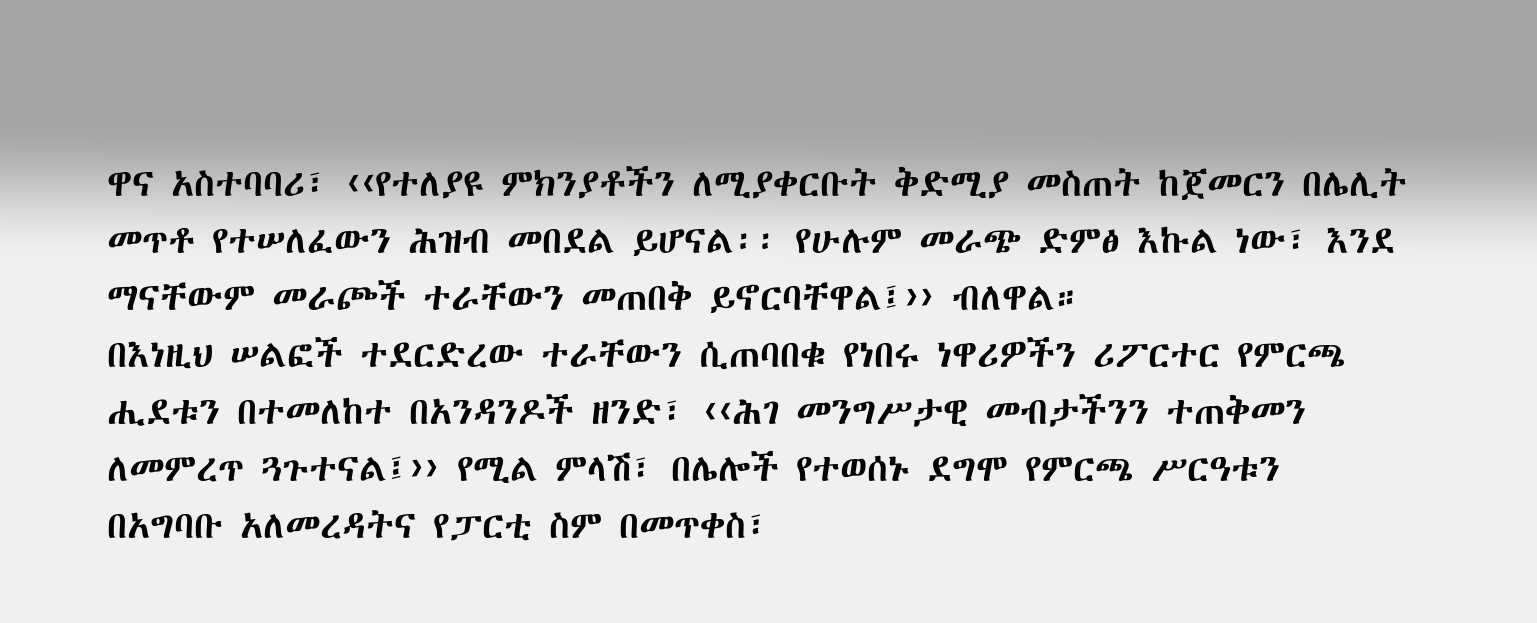ዋና አስተባባሪ፣ ‹‹የተለያዩ ምክንያቶችን ለሚያቀርቡት ቅድሚያ መስጠት ከጀመርን በሌሊት መጥቶ የተሠለፈውን ሕዝብ መበደል ይሆናል፡፡ የሁሉም መራጭ ድምፅ እኩል ነው፣ እንደ ማናቸውም መራጮች ተራቸውን መጠበቅ ይኖርባቸዋል፤›› ብለዋል።
በእነዚህ ሠልፎች ተደርድረው ተራቸውን ሲጠባበቁ የነበሩ ነዋሪዎችን ሪፖርተር የምርጫ ሒደቱን በተመለከተ በአንዳንዶች ዘንድ፣ ‹‹ሕገ መንግሥታዊ መብታችንን ተጠቅመን ለመምረጥ ጓጉተናል፤›› የሚል ምላሽ፣ በሌሎች የተወሰኑ ደግሞ የምርጫ ሥርዓቱን በአግባቡ አለመረዳትና የፓርቲ ስም በመጥቀስ፣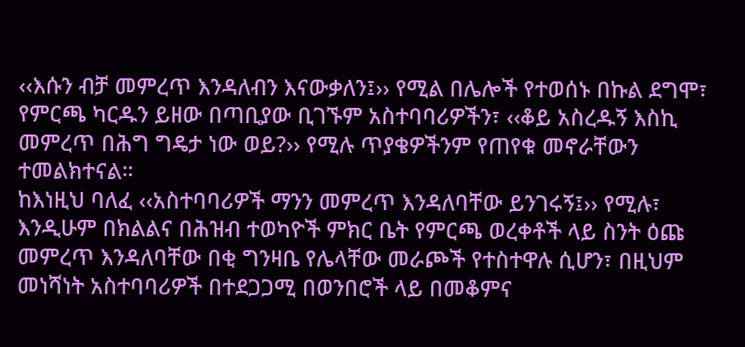‹‹እሱን ብቻ መምረጥ እንዳለብን እናውቃለን፤›› የሚል በሌሎች የተወሰኑ በኩል ደግሞ፣ የምርጫ ካርዱን ይዘው በጣቢያው ቢገኙም አስተባባሪዎችን፣ ‹‹ቆይ አስረዱኝ እስኪ መምረጥ በሕግ ግዴታ ነው ወይ?›› የሚሉ ጥያቄዎችንም የጠየቁ መኖራቸውን ተመልክተናል።
ከእነዚህ ባለፈ ‹‹አስተባባሪዎች ማንን መምረጥ እንዳለባቸው ይንገሩኝ፤›› የሚሉ፣ እንዲሁም በክልልና በሕዝብ ተወካዮች ምክር ቤት የምርጫ ወረቀቶች ላይ ስንት ዕጩ መምረጥ እንዳለባቸው በቂ ግንዛቤ የሌላቸው መራጮች የተስተዋሉ ሲሆን፣ በዚህም መነሻነት አስተባባሪዎች በተደጋጋሚ በወንበሮች ላይ በመቆምና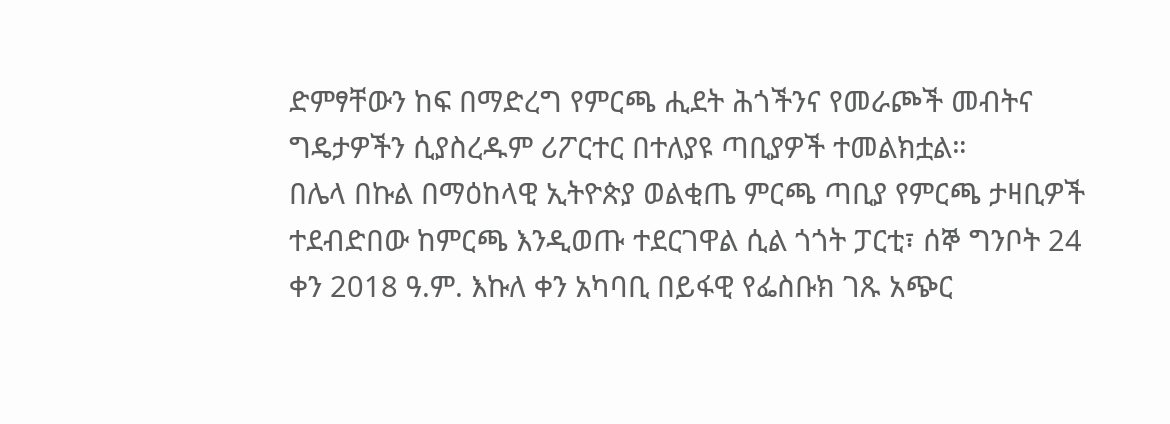ድምፃቸውን ከፍ በማድረግ የምርጫ ሒደት ሕጎችንና የመራጮች መብትና ግዴታዎችን ሲያስረዱም ሪፖርተር በተለያዩ ጣቢያዎች ተመልክቷል።
በሌላ በኩል በማዕከላዊ ኢትዮጵያ ወልቂጤ ምርጫ ጣቢያ የምርጫ ታዛቢዎች ተደብድበው ከምርጫ እንዲወጡ ተደርገዋል ሲል ጎጎት ፓርቲ፣ ሰኞ ግንቦት 24 ቀን 2018 ዓ.ም. እኩለ ቀን አካባቢ በይፋዊ የፌስቡክ ገጹ አጭር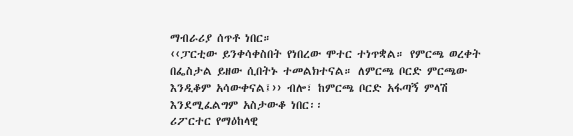ማብራሪያ ሰጥቶ ነበር።
‹‹ፓርቲው ይንቀሳቀስበት የነበረው ሞተር ተነጥቋል። የምርጫ ወረቀት በፌስታል ይዘው ሲበትኑ ተመልክተናል። ለምርጫ ቦርድ ምርጫው እንዲቆም አሳውቀናል፤›› ብሎ፣ ከምርጫ ቦርድ አፋጣኝ ምላሽ እንደሚፈልግም አስታውቆ ነበር፡፡
ሪፖርተር የማዕከላዊ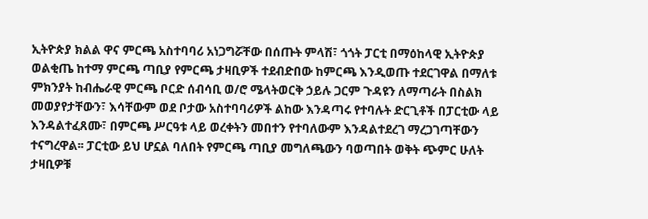ኢትዮጵያ ክልል ዋና ምርጫ አስተባባሪ አነጋግሯቸው በሰጡት ምላሽ፣ ጎጎት ፓርቲ በማዕከላዊ ኢትዮጵያ ወልቂጤ ከተማ ምርጫ ጣቢያ የምርጫ ታዛቢዎች ተደብድበው ከምርጫ እንዲወጡ ተደርገዋል በማለቱ ምክንያት ከብሔራዊ ምርጫ ቦርድ ሰብሳቢ ወ/ሮ ሜላትወርቅ ኃይሉ ጋርም ጉዳዩን ለማጣራት በስልክ መወያየታቸውን፣ እሳቸውም ወደ ቦታው አስተባባሪዎች ልከው እንዳጣሩ የተባሉት ድርጊቶች በፓርቲው ላይ እንዳልተፈጸሙ፣ በምርጫ ሥርዓቱ ላይ ወረቀትን መበተን የተባለውም እንዳልተደረገ ማረጋገጣቸውን ተናግረዋል፡፡ ፓርቲው ይህ ሆኗል ባለበት የምርጫ ጣቢያ መግለጫውን ባወጣበት ወቅት ጭምር ሁለት ታዛቢዎቹ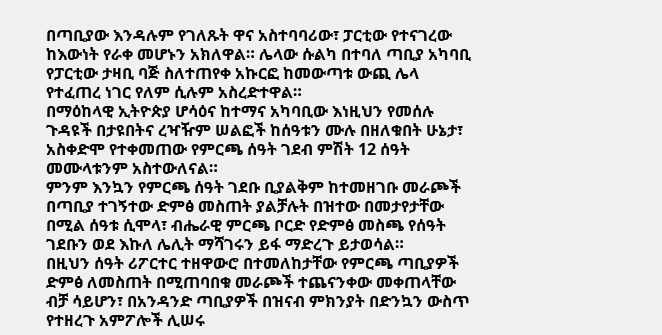በጣቢያው እንዳሉም የገለጹት ዋና አስተባባሪው፣ ፓርቲው የተናገረው ከእውነት የራቀ መሆኑን አክለዋል። ሌላው ሱልካ በተባለ ጣቢያ አካባቢ የፓርቲው ታዛቢ ባጅ ስለተጠየቀ አኩርፎ ከመውጣቱ ውጪ ሌላ የተፈጠረ ነገር የለም ሲሉም አስረድተዋል።
በማዕከላዊ ኢትዮጵያ ሆሳዕና ከተማና አካባቢው እነዚህን የመሰሉ ጉዳዩች በታዩበትና ረዣዥም ሠልፎች ከሰዓቱን ሙሉ በዘለቁበት ሁኔታ፣ አስቀድሞ የተቀመጠው የምርጫ ሰዓት ገደብ ምሽት 12 ሰዓት መሙላቱንም አስተውለናል።
ምንም እንኳን የምርጫ ሰዓት ገደቡ ቢያልቅም ከተመዘገቡ መራጮች በጣቢያ ተገኝተው ድምፅ መስጠት ያልቻሉት በዝተው በመታየታቸው በሚል ሰዓቱ ሲሞላ፣ ብሔራዊ ምርጫ ቦርድ የድምፅ መስጫ የሰዓት ገደቡን ወደ እኩለ ሌሊት ማሻገሩን ይፋ ማድረጉ ይታወሳል።
በዚህን ሰዓት ሪፖርተር ተዘዋውሮ በተመለከታቸው የምርጫ ጣቢያዎች ድምፅ ለመስጠት በሚጠባበቁ መራጮች ተጨናንቀው መቀጠላቸው ብቻ ሳይሆን፣ በአንዳንድ ጣቢያዎች በዝናብ ምክንያት በድንኳን ውስጥ የተዘረጉ አምፖሎች ሊሠሩ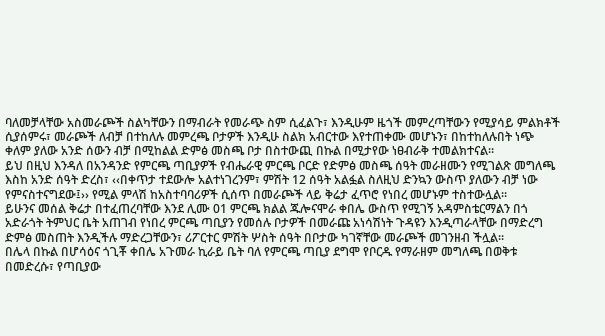ባለመቻላቸው አስመራጮች ስልካቸውን በማብራት የመራጭ ስም ሲፈልጉ፣ እንዲሁም ዜጎች መምረጣቸውን የሚያሳይ ምልክቶች ሲያሰምሩ፣ መራጮች ለብቻ በተከለሉ መምረጫ ቦታዎች እንዲሁ ስልክ አብርተው እየተጠቀሙ መሆኑን፣ በከተከለሉበት ነጭ ቀለም ያለው አንድ ሰውን ብቻ በሚከልል ድምፅ መስጫ ቦታ በስተውጪ በኩል በሚታየው ነፀብራቅ ተመልክተናል።
ይህ በዚህ እንዳለ በአንዳንድ የምርጫ ጣቢያዎች የብሔራዊ ምርጫ ቦርድ የድምፅ መስጫ ሰዓት መራዘሙን የሚገልጽ መግለጫ እስከ አንድ ሰዓት ድረስ፣ ‹‹በቀጥታ ተደውሎ አልተነገረንም፣ ምሽት 12 ሰዓት አልፏል ስለዚህ ድንኳን ውስጥ ያለውን ብቻ ነው የምናስተናግደው፤›› የሚል ምላሽ ከአስተባባሪዎች ሲሰጥ በመራጮች ላይ ቅሬታ ፈጥሮ የነበረ መሆኑም ተስተውሏል።
ይሁንና መሰል ቅሬታ በተፈጠረባቸው እንደ ሊሙ 01 ምርጫ ክልል ጁሎናሞራ ቀበሌ ውስጥ የሚገኝ አዳምስቴርማልን በጎ አድራጎት ትምህር ቤት አጠገብ የነበረ ምርጫ ጣቢያን የመሰሉ ቦታዎች በመራጩ አነሳሽነት ጉዳዩን እንዲጣራላቸው በማድረግ ድምፅ መስጠት እንዲችሉ ማድረጋቸውን፣ ሪፖርተር ምሽት ሦስት ሰዓት በቦታው ካገኛቸው መራጮች መገንዘብ ችሏል።
በሌላ በኩል በሆሳዕና ጎጊቾ ቀበሌ አጉመራ ኪራይ ቤት ባለ የምርጫ ጣቢያ ደግሞ የቦርዱ የማራዘም መግለጫ በወቅቱ በመድረሱ፣ የጣቢያው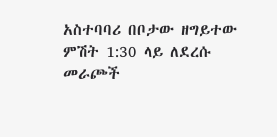አስተባባሪ በቦታው ዘግይተው ምሽት 1:30 ላይ ለደረሱ መራጮች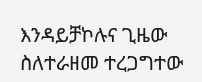እንዳይቻኮሉና ጊዜው ስለተራዘመ ተረጋግተው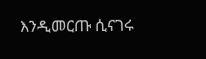እንዲመርጡ ሲናገሩ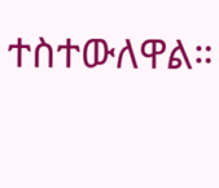ተስተውለዋል።